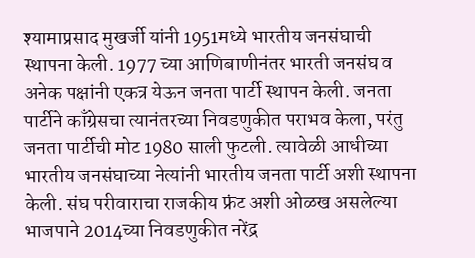श्यामाप्रसाद मुखर्जी यांनी 1951मध्ये भारतीय जनसंघाची स्थापना केली. 1977 च्या आणिबाणीनंतर भारती जनसंघ व अनेक पक्षांनी एकत्र येऊन जनता पार्टी स्थापन केली. जनता पार्टीने काँग्रेसचा त्यानंतरच्या निवडणुकीत पराभव केला, परंतु जनता पार्टीची मोट 1980 साली फुटली. त्यावेळी आधीच्या भारतीय जनसंघाच्या नेत्यांनी भारतीय जनता पार्टी अशी स्थापना केली. संघ परीवाराचा राजकीय फ्रंट अशी ओळख असलेल्या भाजपाने 2014च्या निवडणुकीत नरेंद्र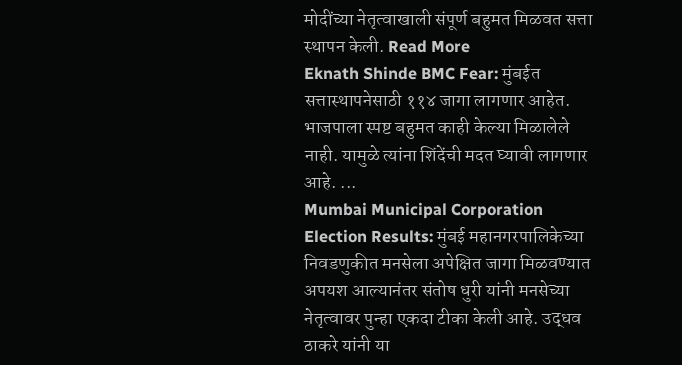मोदींच्या नेतृत्वाखाली संपूर्ण बहुमत मिळवत सत्ता स्थापन केली. Read More
Eknath Shinde BMC Fear: मुंबईत सत्तास्थापनेसाठी ११४ जागा लागणार आहेत. भाजपाला स्पष्ट बहुमत काही केल्या मिळालेले नाही. यामुळे त्यांना शिंदेंची मदत घ्यावी लागणार आहे. ...
Mumbai Municipal Corporation Election Results: मुंबई महानगरपालिकेच्या निवडणुकीत मनसेला अपेक्षित जागा मिळवण्यात अपयश आल्यानंतर संतोष धुरी यांनी मनसेच्या नेतृत्वावर पुन्हा एकदा टीका केली आहे. उद्धव ठाकरे यांनी या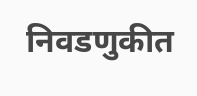निवडणुकीत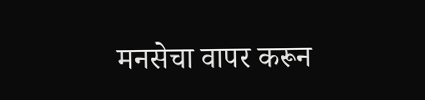मनसेचा वापर करून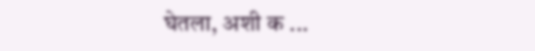घेतला, अशी क ...